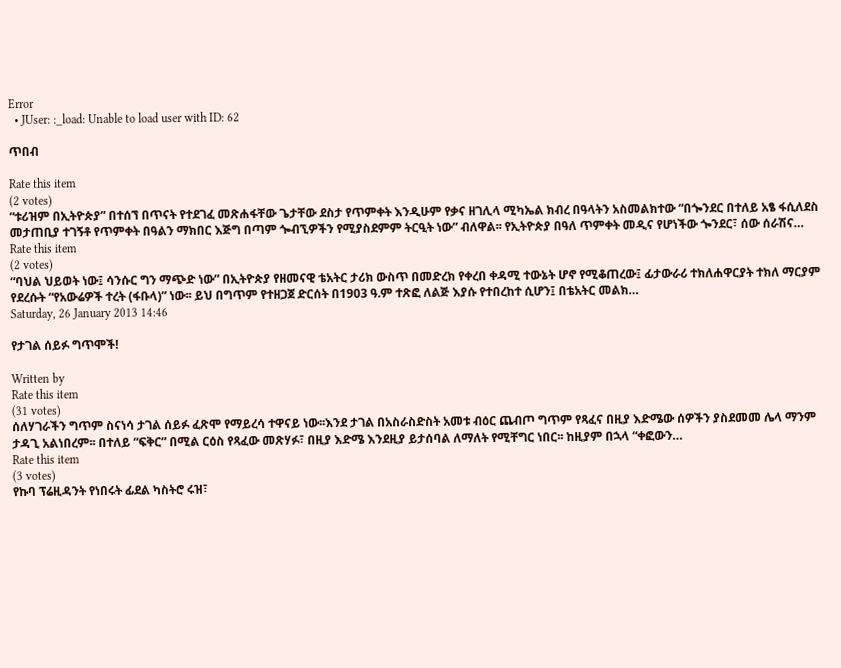Error
  • JUser: :_load: Unable to load user with ID: 62

ጥበብ

Rate this item
(2 votes)
“ቱሪዝም በኢትዮጵያ” በተሰኘ በጥናት የተደገፈ መጽሐፋቸው ጌታቸው ደስታ የጥምቀት እንዲሁም የቃና ዘገሊላ ሚካኤል ክብረ በዓላትን አስመልክተው “በጐንደር በተለይ አፄ ፋሲለደስ መታጠቢያ ተገኝቶ የጥምቀት በዓልን ማክበር እጅግ በጣም ጐብኚዎችን የሚያስደምም ትርዒት ነው” ብለዋል፡፡ የኢትዮጵያ በዓለ ጥምቀት መዲና የሆነችው ጐንደር፣ ሰው ሰራሽና…
Rate this item
(2 votes)
“ባህል ህይወት ነው፤ ሳንሱር ግን ማጭድ ነው” በኢትዮጵያ የዘመናዊ ቴአትር ታሪክ ውስጥ በመድረክ የቀረበ ቀዳሚ ተውኔት ሆኖ የሚቆጠረው፤ ፊታውራሪ ተክለሐዋርያት ተክለ ማርያም የደረሱት “የአውሬዎች ተረት (ፋቡላ)” ነው፡፡ ይህ በግጥም የተዘጋጀ ድርሰት በ1903 ዓ.ም ተጽፎ ለልጅ እያሱ የተበረከተ ሲሆን፤ በቴአትር መልክ…
Saturday, 26 January 2013 14:46

የታገል ሰይፉ ግጥሞች!

Written by
Rate this item
(31 votes)
ሰለሃገራችን ግጥም ስናነሳ ታገል ሰይፉ ፈጽሞ የማይረሳ ተዋናይ ነው፡፡እንደ ታገል በአስራስድስት አመቱ ብዕር ጨብጦ ግጥም የጻፈና በዚያ እድሜው ሰዎችን ያስደመመ ሌላ ማንም ታዳጊ አልነበረም፡፡ በተለይ “ፍቅር” በሚል ርዕስ የጻፈው መጽሃፉ፣ በዚያ እድሜ እንደዚያ ይታሰባል ለማለት የሚቸግር ነበር፡፡ ከዚያም በኋላ “ቀፎውን…
Rate this item
(3 votes)
የኩባ ፕሬዚዳንት የነበሩት ፊደል ካስትሮ ሩዝ፣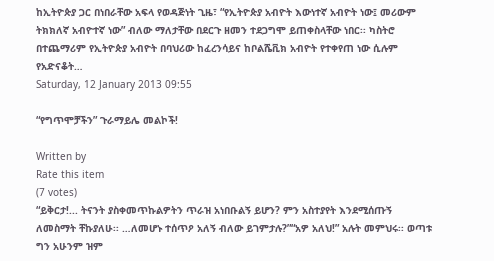ከኢትዮጵያ ጋር በነበራቸው አፍላ የወዳጅነት ጊዜ፣ “የኢትዮጵያ አብዮት እውነተኛ አብዮት ነው፤ መሪውም ትክክለኛ አብዮተኛ ነው” ብለው ማለታቸው በደርጉ ዘመን ተደጋግሞ ይጠቀስላቸው ነበር፡፡ ካስትሮ በተጨማሪም የኢትዮጵያ አብዮት በባህሪው ከፈረንሳይና ከቦልሼቪክ አብዮት የተቀየጠ ነው ሲሉም የአድናቆት…
Saturday, 12 January 2013 09:55

“የግጥሞቻችን” ጉራማይሌ መልኮች!

Written by
Rate this item
(7 votes)
“ይቅርታ!... ትናንት ያስቀመጥኩልዎትን ጥራዝ አነበቡልኝ ይሆን? ምን አስተያየት እንደሚሰጡኝ ለመስማት ቸኩያለሁ፡፡ …ለመሆኑ ተሰጥዖ አለኝ ብለው ይገምታሉ?”“አዎ አለህ!” አሉት መምህሩ፡፡ ወጣቱ ግን አሁንም ዝም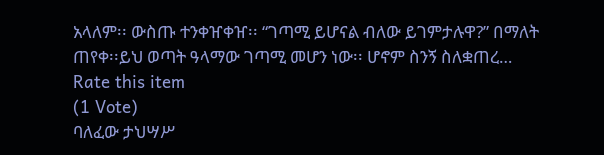አላለም፡፡ ውስጡ ተንቀዠቀዠ፡፡ “ገጣሚ ይሆናል ብለው ይገምታሉዋ?” በማለት ጠየቀ፡፡ይህ ወጣት ዓላማው ገጣሚ መሆን ነው፡፡ ሆኖም ስንኝ ስለቋጠረ…
Rate this item
(1 Vote)
ባለፈው ታህሣሥ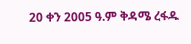20 ቀን 2005 ዓ.ም ቅዳሜ ረፋዱ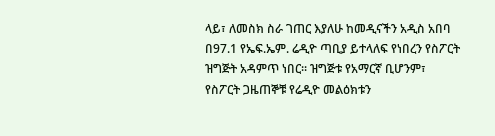ላይ፣ ለመስክ ስራ ገጠር እያለሁ ከመዲናችን አዲስ አበባ በ97.1 የኤፍ.ኤም. ሬዲዮ ጣቢያ ይተላለፍ የነበረን የስፖርት ዝግጅት አዳምጥ ነበር፡፡ ዝግጅቱ የአማርኛ ቢሆንም፣ የስፖርት ጋዜጠኞቹ የሬዲዮ መልዕክቱን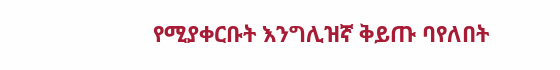የሚያቀርቡት እንግሊዝኛ ቅይጡ ባየለበት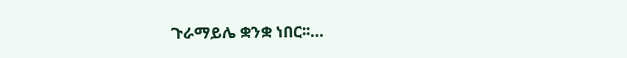ጉራማይሌ ቋንቋ ነበር፡፡…